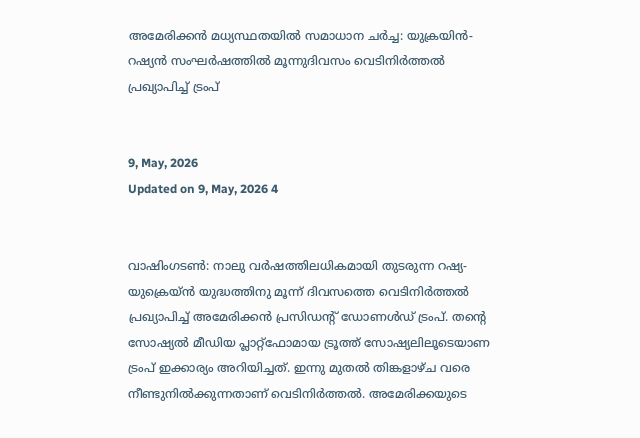അമേരിക്കന്‍ മധ്യസ്ഥതയില്‍ സമാധാന ചര്‍ച്ച: യുക്രയിന്‍- റഷ്യന്‍ സംഘര്‍ഷത്തില്‍ മൂന്നുദിവസം വെടിനിര്‍ത്തല്‍ പ്രഖ്യാപിച്ച് ട്രംപ്


9, May, 2026
Updated on 9, May, 2026 4


വാഷിംഗടണ്‍: നാലു വര്‍ഷത്തിലധികമായി തുടരുന്ന റഷ്യ-യുക്രെയ്ന്‍ യുദ്ധത്തിനു മൂന്ന് ദിവസത്തെ വെടിനിര്‍ത്തല്‍ പ്രഖ്യാപിച്ച് അമേരിക്കന്‍ പ്രസിഡന്റ് ഡോണള്‍ഡ് ട്രംപ്. തന്റെ സോഷ്യല്‍ മീഡിയ പ്ലാറ്റ്‌ഫോമായ ട്രൂത്ത് സോഷ്യലിലൂടെയാണ ട്രംപ് ഇക്കാര്യം അറിയിച്ചത്. ഇന്നു മുതല്‍ തിങ്കളാഴ്ച വരെ നീണ്ടുനില്‍ക്കുന്നതാണ് വെടിനിര്‍ത്തല്‍. അമേരിക്കയുടെ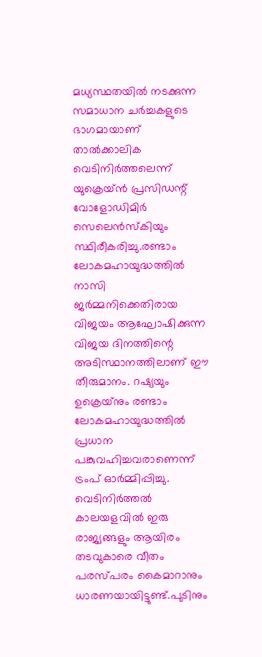മധ്യസ്ഥതയില്‍ നടക്കുന്ന സമാധാന ചര്‍ച്ചകളുടെ ഭാഗമായാണ് താല്‍ക്കാലിക വെടിനിര്‍ത്തലെന്ന് യുക്രെയ്ന്‍ പ്രസിഡന്റ് വോളോഡിമിര്‍ സെലെന്‍സ്‌കിയും സ്ഥിരീകരിച്ചു.രണ്ടാം ലോകമഹായുദ്ധത്തില്‍ നാസി ജര്‍മ്മനിക്കെതിരായ വിജയം ആഘോഷിക്കുന്ന വിജയ ദിനത്തിന്റെ അടിസ്ഥാനത്തിലാണ് ഈ തീരുമാനം. റഷ്യയും ഉക്രെയ്‌നും രണ്ടാം ലോകമഹായുദ്ധത്തില്‍ പ്രധാന പങ്കുവഹിച്ചവരാണെന്ന് ട്രംപ് ഓര്‍മ്മിപ്പിച്ചു. വെടിനിര്‍ത്തല്‍ കാലയളവില്‍ ഇരു രാജ്യങ്ങളും ആയിരം തടവുകാരെ വീതം പരസ്പരം കൈമാറാനും ധാരണയായിട്ടുണ്ട്.പുടിനും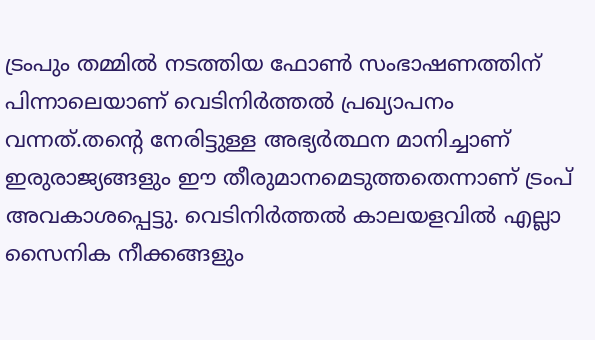ട്രംപും തമ്മില്‍ നടത്തിയ ഫോണ്‍ സംഭാഷണത്തിന് പിന്നാലെയാണ് വെടിനിര്‍ത്തല്‍ പ്രഖ്യാപനം വന്നത്.തന്റെ നേരിട്ടുള്ള അഭ്യര്‍ത്ഥന മാനിച്ചാണ് ഇരുരാജ്യങ്ങളും ഈ തീരുമാനമെടുത്തതെന്നാണ് ട്രംപ് അവകാശപ്പെട്ടു. വെടിനിര്‍ത്തല്‍ കാലയളവില്‍ എല്ലാ സൈനിക നീക്കങ്ങളും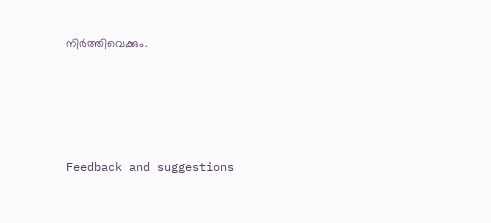നിര്‍ത്തിവെക്കും.




Feedback and suggestions